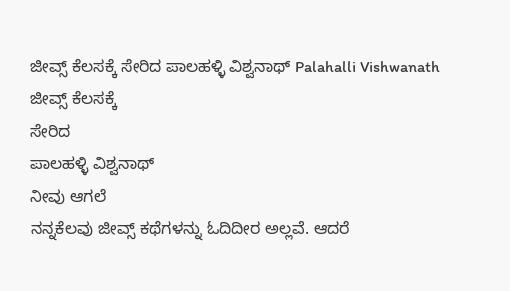ಜೀವ್ಸ್ ಕೆಲಸಕ್ಕೆ ಸೇರಿದ ಪಾಲಹಳ್ಳಿ ವಿಶ್ವನಾಥ್ Palahalli Vishwanath
ಜೀವ್ಸ್ ಕೆಲಸಕ್ಕೆ
ಸೇರಿದ
ಪಾಲಹಳ್ಳಿ ವಿಶ್ವನಾಥ್
ನೀವು ಆಗಲೆ
ನನ್ನಕೆಲವು ಜೀವ್ಸ್ ಕಥೆಗಳನ್ನು ಓದಿದೀರ ಅಲ್ಲವೆ. ಆದರೆ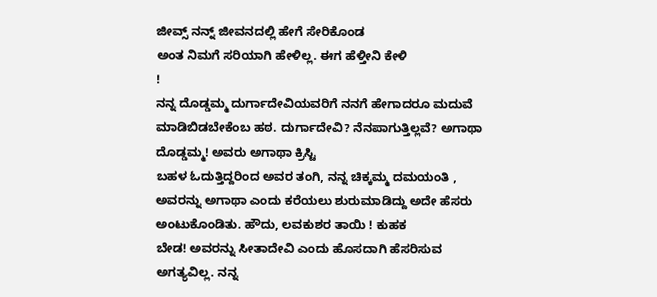ಜೀವ್ಸ್ ನನ್ನ್ ಜೀವನದಲ್ಲಿ ಹೇಗೆ ಸೇರಿಕೊಂಡ
ಅಂತ ನಿಮಗೆ ಸರಿಯಾಗಿ ಹೇಳಿಲ್ಲ. ಈಗ ಹೆಳ್ತೀನಿ ಕೇಳಿ
!
ನನ್ನ ದೊಡ್ಡಮ್ಮ ದುರ್ಗಾದೇವಿಯವರಿಗೆ ನನಗೆ ಹೇಗಾದರೂ ಮದುವೆ
ಮಾಡಿಬಿಡಬೇಕೆಂಬ ಹಠ. ದುರ್ಗಾದೇವಿ? ನೆನಪಾಗುತ್ತಿಲ್ಲವೆ? ಅಗಾಥಾ ದೊಡ್ಡಮ್ಮ! ಅವರು ಅಗಾಥಾ ಕ್ರಿಸ್ಟಿ
ಬಹಳ ಓದುತ್ತಿದ್ದರಿಂದ ಅವರ ತಂಗಿ, ನನ್ನ ಚಿಕ್ಕಮ್ಮ ದಮಯಂತಿ , ಅವರನ್ನು ಅಗಾಥಾ ಎಂದು ಕರೆಯಲು ಶುರುಮಾಡಿದ್ದು ಅದೇ ಹೆಸರು ಅಂಟುಕೊಂಡಿತು. ಹೌದು, ಲವಕುಶರ ತಾಯಿ ! ಕುಹಕ
ಬೇಡ! ಅವರನ್ನು ಸೀತಾದೇವಿ ಎಂದು ಹೊಸದಾಗಿ ಹೆಸರಿಸುವ ಅಗತ್ಯವಿಲ್ಲ. ನನ್ನ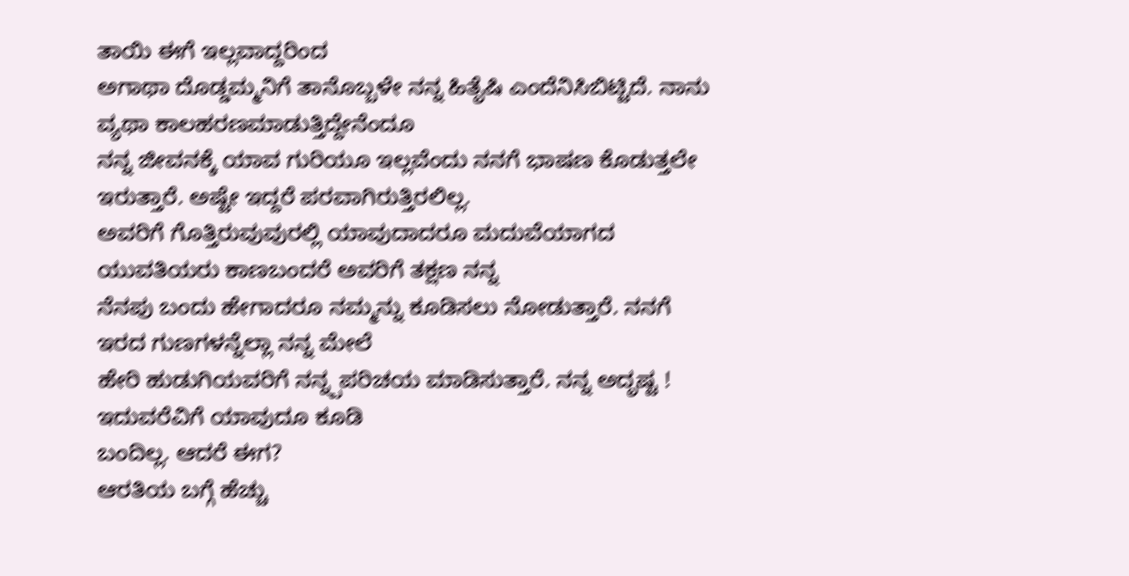ತಾಯಿ ಈಗೆ ಇಲ್ಲವಾದ್ದರಿಂದ
ಅಗಾಥಾ ದೊಡ್ಡಮ್ಮನಿಗೆ ತಾನೊಬ್ಬಳೇ ನನ್ನ ಹಿತೈಷಿ ಎಂದೆನಿಸಿಬಿಟ್ಟಿದೆ. ನಾನು ವ್ಯಥಾ ಕಾಲಹರಣಮಾಡುತ್ತಿದ್ದೇನೆಂದೂ
ನನ್ನ ಜೀವನಕ್ಕೆ ಯಾವ ಗುರಿಯೂ ಇಲ್ಲವೆಂದು ನನಗೆ ಭಾಷಣ ಕೊಡುತ್ತಲೇ ಇರುತ್ತಾರೆ. ಅಷ್ಟೇ ಇದ್ದರೆ ಪರವಾಗಿರುತ್ತಿರಲಿಲ್ಲ.
ಅವರಿಗೆ ಗೊತ್ತಿರುವುವುರಲ್ಲಿ ಯಾವುದಾದರೂ ಮದುವೆಯಾಗದ ಯುವತಿಯರು ಕಾಣಬಂದರೆ ಅವರಿಗೆ ತಕ್ಷಣ ನನ್ನ
ನೆನಪು ಬಂದು ಹೇಗಾದರೂ ನಮ್ಮನ್ನು ಕೂಡಿಸಲು ನೋಡುತ್ತಾರೆ. ನನಗೆ ಇರದ ಗುಣಗಳನ್ನೆಲ್ಲಾ ನನ್ನ ಮೇಲೆ
ಹೇರಿ ಹುಡುಗಿಯವರಿಗೆ ನನ್ನ್ಪಪರಿಚಯ ಮಾಡಿಸುತ್ತಾರೆ. ನನ್ನ ಅದೃಷ್ಟ ! ಇದುವರೆವಿಗೆ ಯಾವುದೂ ಕೂಡಿ
ಬಂದಿಲ್ಲ. ಆದರೆ ಈಗ?
ಆರತಿಯ ಬಗ್ಗೆ ಹೆಚ್ಚು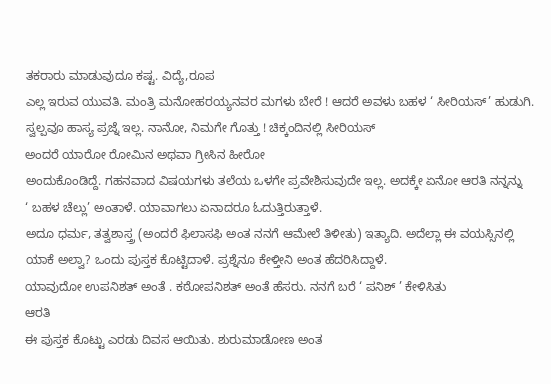ತಕರಾರು ಮಾಡುವುದೂ ಕಷ್ಟ. ವಿದ್ಯೆ,ರೂಪ
ಎಲ್ಲ ಇರುವ ಯುವತಿ. ಮಂತ್ರಿ ಮನೋಹರಯ್ಯನವರ ಮಗಳು ಬೇರೆ ! ಆದರೆ ಅವಳು ಬಹಳ ‘ ಸೀರಿಯಸ್’ ಹುಡುಗಿ.
ಸ್ವಲ್ಪವೂ ಹಾಸ್ಯ ಪ್ರಜ್ನೆ ಇಲ್ಲ. ನಾನೋ, ನಿಮಗೇ ಗೊತ್ತು ! ಚಿಕ್ಕಂದಿನಲ್ಲಿ ಸೀರಿಯಸ್
ಅಂದರೆ ಯಾರೋ ರೋಮಿನ ಅಥವಾ ಗ್ರೀಸಿನ ಹೀರೋ
ಅಂದುಕೊಂಡಿದ್ದೆ. ಗಹನವಾದ ವಿಷಯಗಳು ತಲೆಯ ಒಳಗೇ ಪ್ರವೇಶಿಸುವುದೇ ಇಲ್ಲ. ಅದಕ್ಕೇ ಏನೋ ಆರತಿ ನನ್ನನ್ನು
‘ ಬಹಳ ಚೆಲ್ಲು’ ಅಂತಾಳೆ. ಯಾವಾಗಲು ಏನಾದರೂ ಓದುತ್ತಿರುತ್ತಾಳೆ.
ಅದೂ ಧರ್ಮ, ತತ್ವಶಾಸ್ತ್ರ (ಅಂದರೆ ಫಿಲಾಸಫಿ ಅಂತ ನನಗೆ ಆಮೇಲೆ ತಿಳೀತು) ಇತ್ಯಾದಿ. ಅದೆಲ್ಲಾ ಈ ವಯಸ್ಸಿನಲ್ಲಿ
ಯಾಕೆ ಅಲ್ವಾ? ಒಂದು ಪುಸ್ತಕ ಕೊಟ್ಟಿದಾಳೆ. ಪ್ರಶ್ನೆನೂ ಕೇಳ್ತೀನಿ ಅಂತ ಹೆದರಿಸಿದ್ದಾಳೆ.
ಯಾವುದೋ ಉಪನಿಶತ್ ಅಂತೆ . ಕಠೋಪನಿಶತ್ ಅಂತೆ ಹೆಸರು. ನನಗೆ ಬರೆ ‘ ಪನಿಶ್ ’ ಕೇಳಿಸಿತು
ಆರತಿ
ಈ ಪುಸ್ತಕ ಕೊಟ್ಟು ಎರಡು ದಿವಸ ಆಯಿತು. ಶುರುಮಾಡೋಣ ಅಂತ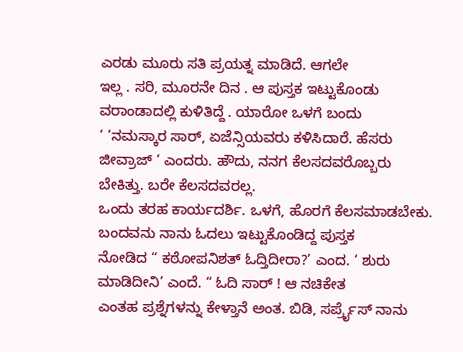ಎರಡು ಮೂರು ಸತಿ ಪ್ರಯತ್ನ ಮಾಡಿದೆ. ಆಗಲೇ
ಇಲ್ಲ . ಸರಿ, ಮೂರನೇ ದಿನ . ಆ ಪುಸ್ತಕ ಇಟ್ಟುಕೊಂಡು ವರಾಂಡಾದಲ್ಲಿ ಕುಳಿತಿದ್ದೆ . ಯಾರೋ ಒಳಗೆ ಬಂದು
‘ ‘ನಮಸ್ಕಾರ ಸಾರ್, ಏಜೆನ್ಸಿಯವರು ಕಳಿಸಿದಾರೆ. ಹೆಸರು
ಜೀವ್ರಾಜ್ ‘ ಎಂದರು. ಹೌದು, ನನಗ ಕೆಲಸದವರೊಬ್ಬರು ಬೇಕಿತ್ತು. ಬರೇ ಕೆಲಸದವರಲ್ಲ.
ಒಂದು ತರಹ ಕಾರ್ಯದರ್ಶಿ. ಒಳಗೆ, ಹೊರಗೆ ಕೆಲಸಮಾಡಬೇಕು. ಬಂದವನು ನಾನು ಓದಲು ಇಟ್ಟುಕೊಂಡಿದ್ದ ಪುಸ್ತಕ
ನೋಡಿದ “ ಕಠೋಪನಿಶತ್ ಓದ್ತಿದೀರಾ?’ ಎಂದ. ‘ ಶುರು ಮಾಡಿದೀನಿ’ ಎಂದೆ. “ ಓದಿ ಸಾರ್ ! ಆ ನಚಿಕೇತ
ಎಂತಹ ಪ್ರಶ್ನೆಗಳನ್ನು ಕೇಳ್ತಾನೆ ಅಂತ. ಬಿಡಿ, ಸರ್ಪ್ರೈಸ್ ನಾನು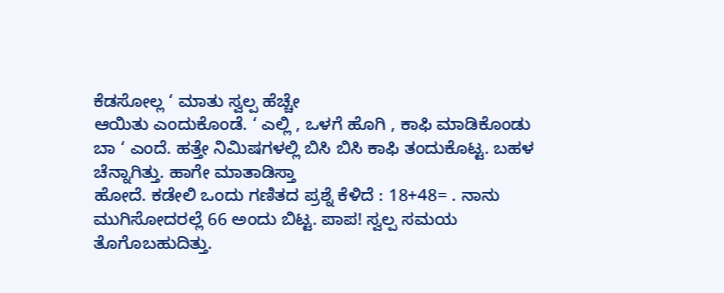ಕೆಡಸೋಲ್ಲ ‘ ಮಾತು ಸ್ವಲ್ಪ ಹೆಚ್ಚೇ
ಆಯಿತು ಎಂದುಕೊಂಡೆ. ‘ ಎಲ್ಲಿ , ಒಳಗೆ ಹೊಗಿ , ಕಾಫಿ ಮಾಡಿಕೊಂಡು
ಬಾ ‘ ಎಂದೆ. ಹತ್ತೇ ನಿಮಿಷಗಳಲ್ಲಿ ಬಿಸಿ ಬಿಸಿ ಕಾಫಿ ತಂದುಕೊಟ್ಟ. ಬಹಳ ಚೆನ್ನಾಗಿತ್ತು. ಹಾಗೇ ಮಾತಾಡಿಸ್ತಾ
ಹೋದೆ. ಕಡೇಲಿ ಒಂದು ಗಣಿತದ ಪ್ರಶ್ನೆ ಕೆಳಿದೆ : 18+48= . ನಾನು ಮುಗಿಸೋದರಲ್ಲೆ 66 ಅಂದು ಬಿಟ್ಟ. ಪಾಪ! ಸ್ವಲ್ಪ ಸಮಯ ತೊಗೊಬಹುದಿತ್ತು.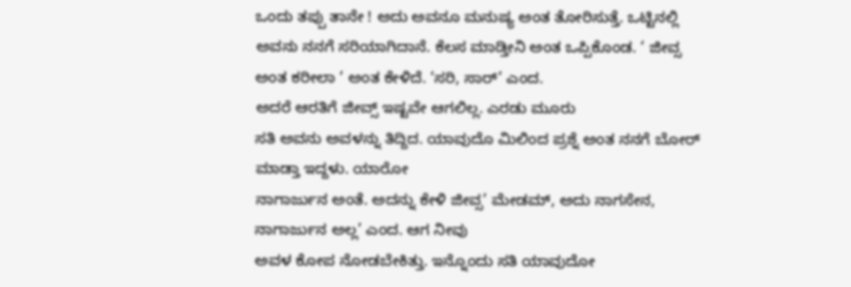ಒಂದು ತಪ್ಪು ತಾನೇ ! ಅದು ಅವನೂ ಮನುಷ್ಯ ಅಂತ ತೋರಿಸುತ್ತೆ. ಒಟ್ಟಿನಲ್ಲಿ ಅವನು ನನಗೆ ಸರಿಯಾಗಿದಾನೆ. ಕೆಲಸ ಮಾಡ್ತೀನಿ ಅಂತ ಒಪ್ಪಿಕೊಂಡ. ‘ ಜೀವ್ಸ
ಅಂತ ಕರೀಲಾ ‘ ಅಂತ ಕೇಳಿದೆ. ‘ಸರಿ, ಸಾರ್’ ಎಂದ.
ಅದರೆ ಆರತಿಗೆ ಜೀವ್ಸ್ ಇಷ್ಟವೇ ಆಗಲಿಲ್ಲ. ಎರಡು ಮೂರು
ಸತಿ ಅವನು ಅವಳನ್ನು ತಿದ್ದಿದ. ಯಾವುದೊ ಮಿಲಿಂದ ಪ್ರಶ್ನೆ ಅಂತ ನನಗೆ ಬೋರ್ ಮಾಡ್ತಾ ಇದ್ದಳು. ಯಾರೋ
ನಾಗಾರ್ಜುನ ಅಂತೆ. ಅದನ್ನು ಕೇಳಿ ಜೀವ್ಸ’ ಮೇಡಮ್, ಅದು ನಾಗಸೇನ, ನಾಗಾರ್ಜುನ ಅಲ್ಲ’ ಎಂದ. ಆಗ ನೀವು
ಅವಳ ಕೋಪ ನೋಡಬೇಕಿತ್ತು. ಇನ್ನೊಂದು ಸತಿ ಯಾವುದೋ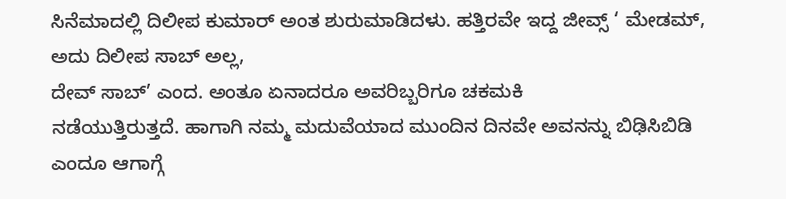ಸಿನೆಮಾದಲ್ಲಿ ದಿಲೀಪ ಕುಮಾರ್ ಅಂತ ಶುರುಮಾಡಿದಳು. ಹತ್ತಿರವೇ ಇದ್ದ ಜೀವ್ಸ್ ‘ ಮೇಡಮ್, ಅದು ದಿಲೀಪ ಸಾಬ್ ಅಲ್ಲ,
ದೇವ್ ಸಾಬ್’ ಎಂದ. ಅಂತೂ ಏನಾದರೂ ಅವರಿಬ್ಬರಿಗೂ ಚಕಮಕಿ
ನಡೆಯುತ್ತಿರುತ್ತದೆ. ಹಾಗಾಗಿ ನಮ್ಮ ಮದುವೆಯಾದ ಮುಂದಿನ ದಿನವೇ ಅವನನ್ನು ಬಿಢಿಸಿಬಿಡಿ ಎಂದೂ ಆಗಾಗ್ಗೆ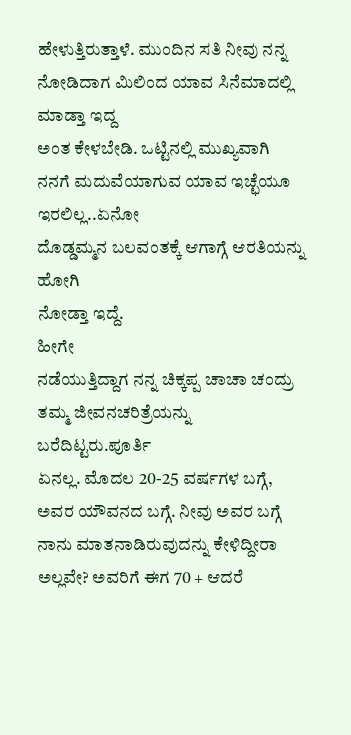ಹೇಳುತ್ತಿರುತ್ತಾಳೆ. ಮುಂದಿನ ಸತಿ ನೀವು ನನ್ನ ನೋಡಿದಾಗ ಮಿಲಿಂದ ಯಾವ ಸಿನೆಮಾದಲ್ಲಿ ಮಾಡ್ತಾ ಇದ್ದ
ಅಂತ ಕೇಳಬೇಡಿ. ಒಟ್ಟಿನಲ್ಲಿ ಮುಖ್ಯವಾಗಿ ನನಗೆ ಮದುವೆಯಾಗುವ ಯಾವ ಇಚ್ಛೆಯೂ ಇರಲಿಲ್ಲ..ಏನೋ
ದೊಡ್ಡಮ್ಮನ ಬಲವಂತಕ್ಕೆ ಆಗಾಗ್ಗೆ ಆರತಿಯನ್ನು ಹೋಗಿ
ನೋಡ್ತಾ ಇದ್ದೆ.
ಹೀಗೇ
ನಡೆಯುತ್ತಿದ್ದಾಗ ನನ್ನ ಚಿಕ್ಕಪ್ಪ ಚಾಚಾ ಚಂದ್ರು ತಮ್ಮ ಜೀವನಚರಿತ್ರೆಯನ್ನು ಬರೆದಿಟ್ಟರು.ಪೂರ್ತಿ
ಏನಲ್ಲ. ಮೊದಲ 20-25 ವರ್ಷಗಳ ಬಗ್ಗೆ, ಅವರ ಯೌವನದ ಬಗ್ಗೆ. ನೀವು ಅವರ ಬಗ್ಗೆ ನಾನು ಮಾತನಾಡಿರುವುದನ್ನು ಕೇಳಿದ್ದೀರಾ ಅಲ್ಲವೇ? ಅವರಿಗೆ ಈಗ 70 + ಆದರೆ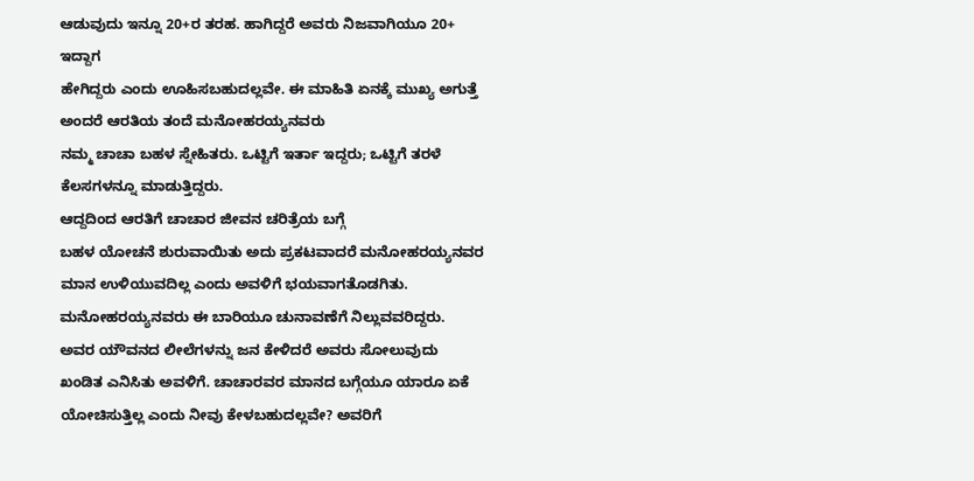ಆಡುವುದು ಇನ್ನೂ 20+ರ ತರಹ. ಹಾಗಿದ್ದರೆ ಅವರು ನಿಜವಾಗಿಯೂ 20+ ಇದ್ದಾಗ
ಹೇಗಿದ್ದರು ಎಂದು ಊಹಿಸಬಹುದಲ್ಲವೇ. ಈ ಮಾಹಿತಿ ಏನಕ್ಕೆ ಮುಖ್ಯ ಅಗುತ್ತೆ ಅಂದರೆ ಆರತಿಯ ತಂದೆ ಮನೋಹರಯ್ಯನವರು
ನಮ್ಮ ಚಾಚಾ ಬಹಳ ಸ್ನೇಹಿತರು. ಒಟ್ಟಿಗೆ ಇರ್ತಾ ಇದ್ದರು; ಒಟ್ಟಿಗೆ ತರಳೆ ಕೆಲಸಗಳನ್ನೂ ಮಾಡುತ್ತಿದ್ದರು.
ಆದ್ದದಿಂದ ಆರತಿಗೆ ಚಾಚಾರ ಜೀವನ ಚರಿತ್ರೆಯ ಬಗ್ಗೆ
ಬಹಳ ಯೋಚನೆ ಶುರುವಾಯಿತು ಅದು ಪ್ರಕಟವಾದರೆ ಮನೋಹರಯ್ಯನವರ
ಮಾನ ಉಳಿಯುವದಿಲ್ಲ ಎಂದು ಅವಳಿಗೆ ಭಯವಾಗತೊಡಗಿತು. ಮನೋಹರಯ್ಯನವರು ಈ ಬಾರಿಯೂ ಚುನಾವಣೆಗೆ ನಿಲ್ಲುವವರಿದ್ದರು.
ಅವರ ಯೌವನದ ಲೀಲೆಗಳನ್ನು ಜನ ಕೇಳಿದರೆ ಅವರು ಸೋಲುವುದು
ಖಂಡಿತ ಎನಿಸಿತು ಅವಳಿಗೆ. ಚಾಚಾರವರ ಮಾನದ ಬಗ್ಗೆಯೂ ಯಾರೂ ಏಕೆ ಯೋಚಿಸುತ್ತಿಲ್ಲ ಎಂದು ನೀವು ಕೇಳಬಹುದಲ್ಲವೇ? ಅವರಿಗೆ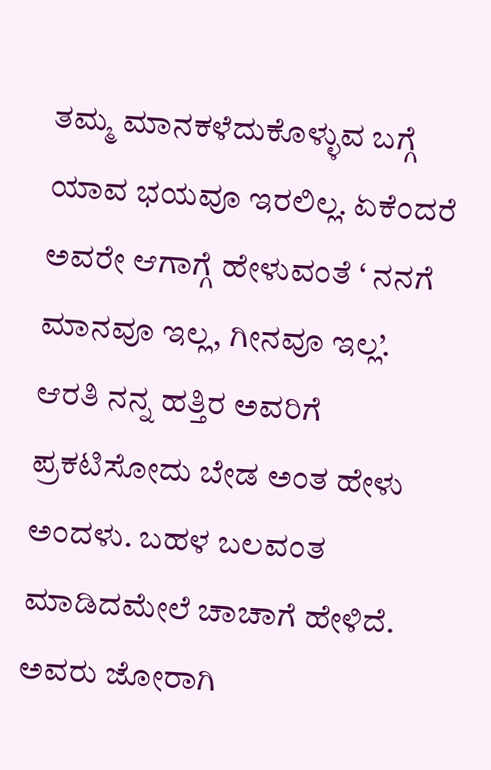ತಮ್ಮ ಮಾನಕಳೆದುಕೊಳ್ಳುವ ಬಗ್ಗೆ ಯಾವ ಭಯವೂ ಇರಲಿಲ್ಲ. ಏಕೆಂದರೆ ಅವರೇ ಆಗಾಗ್ಗೆ ಹೇಳುವಂತೆ ‘ ನನಗೆ ಮಾನವೂ ಇಲ್ಲ, ಗೀನವೂ ಇಲ್ಲ’. ಆರತಿ ನನ್ನ ಹತ್ತಿರ ಅವರಿಗೆ ಪ್ರಕಟಿಸೋದು ಬೇಡ ಅಂತ ಹೇಳು ಅಂದಳು. ಬಹಳ ಬಲವಂತ ಮಾಡಿದಮೇಲೆ ಚಾಚಾಗೆ ಹೇಳಿದೆ. ಅವರು ಜೋರಾಗಿ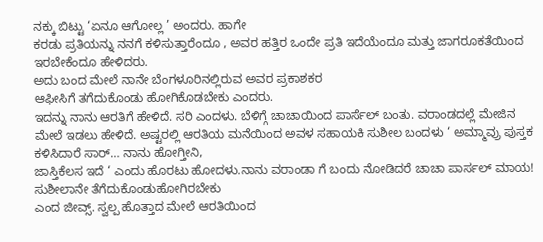ನಕ್ಕು ಬಿಟ್ಟು ‘ಏನೂ ಆಗೋಲ್ಲ ’ ಅಂದರು. ಹಾಗೇ
ಕರಡು ಪ್ರತಿಯನ್ನು ನನಗೆ ಕಳಿಸುತ್ತಾರೆಂದೂ , ಅವರ ಹತ್ತಿರ ಒಂದೇ ಪ್ರತಿ ಇದೆಯೆಂದೂ ಮತ್ತು ಜಾಗರೂಕತೆಯಿಂದ ಇರಬೇಕೆಂದೂ ಹೇಳಿದರು.
ಅದು ಬಂದ ಮೇಲೆ ನಾನೇ ಬೆಂಗಳೂರಿನಲ್ಲಿರುವ ಅವರ ಪ್ರಕಾಶಕರ
ಆಫೀಸಿಗೆ ತಗೆದುಕೊಂಡು ಹೋಗಿಕೊಡಬೇಕು ಎಂದರು.
ಇದನ್ನು ನಾನು ಆರತಿಗೆ ಹೇಳಿದೆ. ಸರಿ ಎಂದಳು. ಬೆಳಿಗ್ಗೆ ಚಾಚಾಯಿಂದ ಪಾರ್ಸೆಲ್ ಬಂತು. ವರಾಂಡದಲ್ಲೆ ಮೇಜಿನ
ಮೇಲೆ ಇಡಲು ಹೇಳಿದೆ. ಅಷ್ಟರಲ್ಲಿ ಆರತಿಯ ಮನೆಯಿಂದ ಅವಳ ಸಹಾಯಕಿ ಸುಶೀಲ ಬಂದಳು ‘ ಅಮ್ಮಾವ್ರು ಪುಸ್ತಕ ಕಳಿಸಿದಾರೆ ಸಾರ್… ನಾನು ಹೋಗ್ತೀನಿ,
ಜಾಸ್ತಿಕೆಲಸ ಇದೆ ‘ ಎಂದು ಹೊರಟು ಹೋದಳು.ನಾನು ವರಾಂಡಾ ಗೆ ಬಂದು ನೋಡಿದರೆ ಚಾಚಾ ಪಾರ್ಸಲ್ ಮಾಯ! ಸುಶೀಲಾನೇ ತೆಗೆದುಕೊಂಡುಹೋಗಿರಬೇಕು
ಎಂದ ಜೀವ್ಸ್. ಸ್ವಲ್ಪ ಹೊತ್ತಾದ ಮೇಲೆ ಆರತಿಯಿಂದ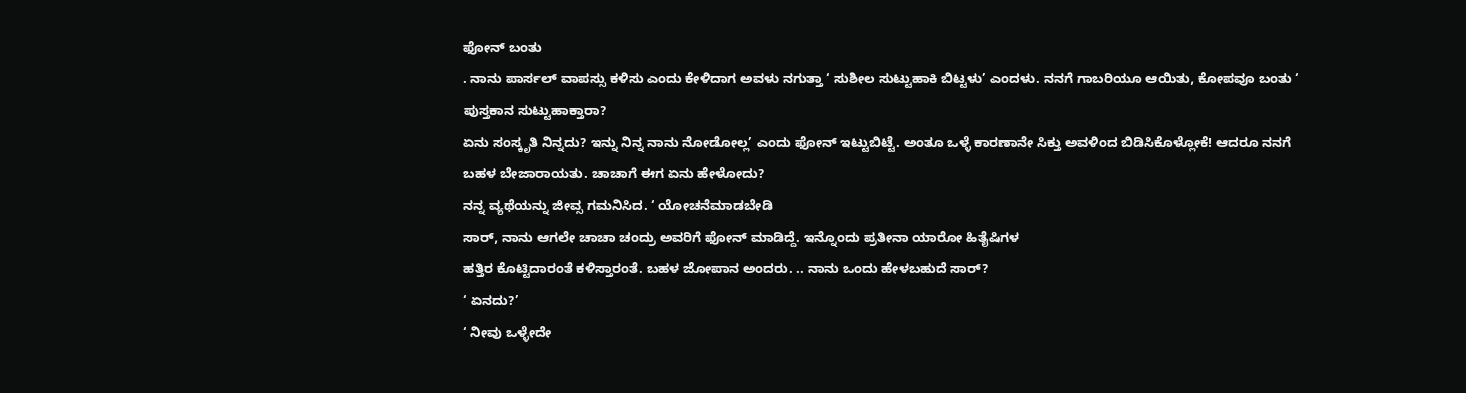ಫೋನ್ ಬಂತು
. ನಾನು ಪಾರ್ಸಲ್ ವಾಪಸ್ಸು ಕಳಿಸು ಎಂದು ಕೇಳಿದಾಗ ಅವಳು ನಗುತ್ತಾ ‘ ಸುಶೀಲ ಸುಟ್ಟುಹಾಕಿ ಬಿಟ್ಟಳು’ ಎಂದಳು. ನನಗೆ ಗಾಬರಿಯೂ ಆಯಿತು, ಕೋಪವೂ ಬಂತು ‘ ಪುಸ್ತಕಾನ ಸುಟ್ಟುಹಾಕ್ತಾರಾ?
ಏನು ಸಂಸ್ಕೃತಿ ನಿನ್ನದು? ಇನ್ನು ನಿನ್ನ ನಾನು ನೋಡೋಲ್ಲ’ ಎಂದು ಫೋನ್ ಇಟ್ಟುಬಿಟ್ಟೆ. ಅಂತೂ ಒಳ್ಳೆ ಕಾರಣಾನೇ ಸಿಕ್ತು ಅವಳಿಂದ ಬಿಡಿಸಿಕೊಳ್ಲೋಕೆ! ಆದರೂ ನನಗೆ ಬಹಳ ಬೇಜಾರಾಯತು. ಚಾಚಾಗೆ ಈಗ ಏನು ಹೇಳೋದು?
ನನ್ನ ವ್ಯಥೆಯನ್ನು ಜೀವ್ಸ ಗಮನಿಸಿದ. ‘ ಯೋಚನೆಮಾಡಬೇಡಿ
ಸಾರ್, ನಾನು ಆಗಲೇ ಚಾಚಾ ಚಂದ್ರು ಅವರಿಗೆ ಫೋನ್ ಮಾಡಿದ್ದೆ. ಇನ್ನೊಂದು ಪ್ರತೀನಾ ಯಾರೋ ಹಿತೈಷಿಗಳ
ಹತ್ತಿರ ಕೊಟ್ಟಿದಾರಂತೆ ಕಳಿಸ್ತಾರಂತೆ. ಬಹಳ ಜೋಪಾನ ಅಂದರು. .. ನಾನು ಒಂದು ಹೇಳಬಹುದೆ ಸಾರ್?
‘ ಏನದು?’
‘ ನೀವು ಒಳ್ಳೇದೇ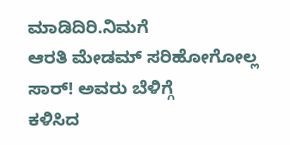ಮಾಡಿದಿರಿ.ನಿಮಗೆ
ಆರತಿ ಮೇಡಮ್ ಸರಿಹೋಗೋಲ್ಲ ಸಾರ್! ಅವರು ಬೆಳಿಗ್ಗೆ
ಕಳಿಸಿದ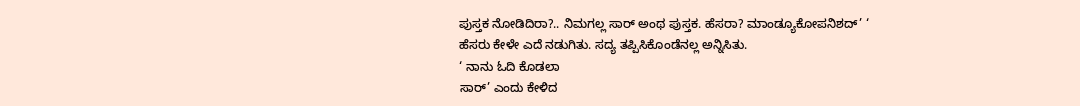ಪುಸ್ತಕ ನೋಡಿದಿರಾ?.. ನಿಮಗಲ್ಲ ಸಾರ್ ಅಂಥ ಪುಸ್ತಕ. ಹೆಸರಾ? ಮಾಂಡ್ಯೂಕೋಪನಿಶದ್’ ‘
ಹೆಸರು ಕೇಳೇ ಎದೆ ನಡುಗಿತು. ಸದ್ಯ ತಪ್ಪಿಸಿಕೊಂಡೆನಲ್ಲ ಅನ್ನಿಸಿತು.
‘ ನಾನು ಓದಿ ಕೊಡಲಾ
ಸಾರ್’ ಎಂದು ಕೇಳಿದ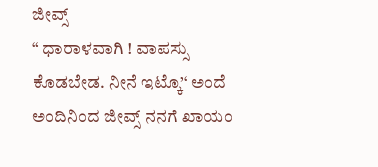ಜೀವ್ಸ್
“ ಧಾರಾಳವಾಗಿ ! ವಾಪಸ್ಸು
ಕೊಡಬೇಡ. ನೀನೆ ಇಟ್ಕೊ’‘ ಅಂದೆ
ಅಂದಿನಿಂದ ಜೀವ್ಸ್ ನನಗೆ ಖಾಯಂ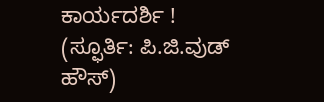ಕಾರ್ಯದರ್ಶಿ !
(ಸ್ಫೂರ್ತಿ: ಪಿ.ಜಿ.ವುಡ್
ಹೌಸ್)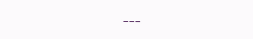---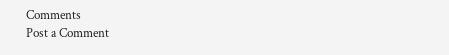Comments
Post a Comment